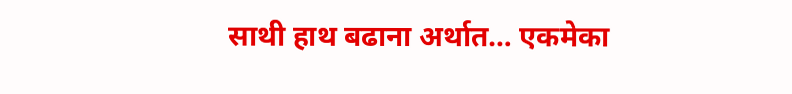साथी हाथ बढाना अर्थात… एकमेका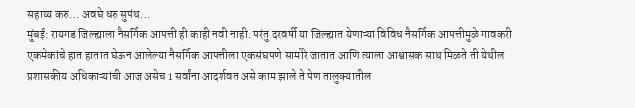सहाय्य करु… अवघे धरु सुपंथ…
मुंबई: रायगड जिल्ह्याला नैसर्गिक आपत्ती ही काही नवी नाही. परंतु दरवर्षी या जिल्ह्यात येणाऱ्या विविध नैसर्गिक आपत्तीमुळे गावकरी एकमेकांचे हात हातात घेऊन आलेल्या नैसर्गिक आपत्तीला एकसंघपणे सामोरे जातात आणि त्याला आश्वासक साथ मिळते ती येथील प्रशासकीय अधिकाऱ्यांची आज असेच 1 सर्वांना आदर्शवत असे काम झाले ते पेण तालुक्यातील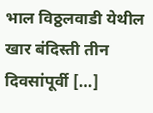भाल विठ्ठलवाडी येथील खार बंदिस्ती तीन दिवसांपूर्वी […]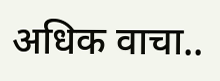अधिक वाचा..